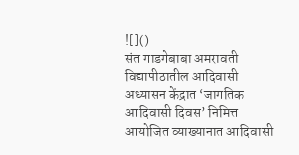![]()
संत गाडगेबाबा अमरावती विद्यापीठातील आदिवासी अध्यासन केंद्रात ‘जागतिक आदिवासी दिवस’ निमित्त आयोजित व्याख्यानात आदिवासी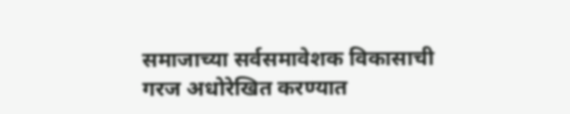समाजाच्या सर्वसमावेशक विकासाची गरज अधोरेखित करण्यात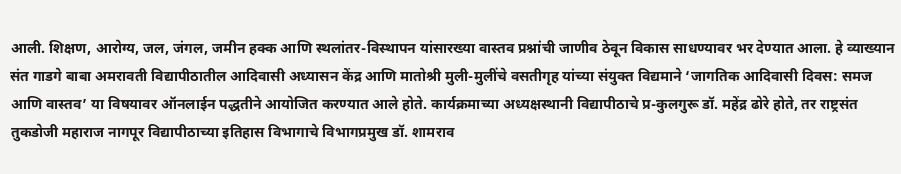आली. शिक्षण, आरोग्य, जल, जंगल, जमीन हक्क आणि स्थलांतर-विस्थापन यांसारख्या वास्तव प्रश्नांची जाणीव ठेवून विकास साधण्यावर भर देण्यात आला. हे व्याख्यान संत गाडगे बाबा अमरावती विद्यापीठातील आदिवासी अध्यासन केंद्र आणि मातोश्री मुली-मुलींचे वसतीगृह यांच्या संयुक्त विद्यमाने ‘जागतिक आदिवासी दिवस: समज आणि वास्तव’ या विषयावर ऑनलाईन पद्धतीने आयोजित करण्यात आले होते. कार्यक्रमाच्या अध्यक्षस्थानी विद्यापीठाचे प्र-कुलगुरू डॉ. महेंद्र ढोरे होते, तर राष्ट्रसंत तुकडोजी महाराज नागपूर विद्यापीठाच्या इतिहास विभागाचे विभागप्रमुख डॉ. शामराव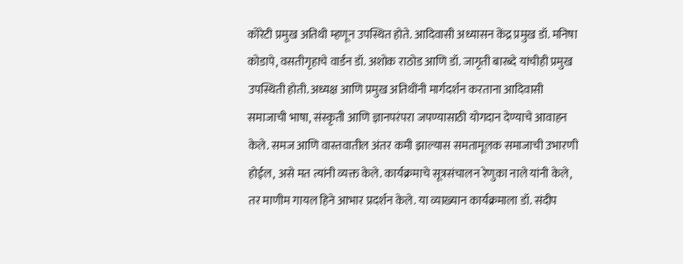कोरेटी प्रमुख अतिथी म्हणून उपस्थित होते. आदिवासी अध्यासन केंद्र प्रमुख डॉ. मनिषा कोडापे, वसतीगृहाचे वार्डन डॉ. अशोक राठोड आणि डॉ. जागृती बारब्दे यांचीही प्रमुख उपस्थिती होती. अध्यक्ष आणि प्रमुख अतिथींनी मार्गदर्शन करताना आदिवासी समाजाची भाषा, संस्कृती आणि ज्ञानपरंपरा जपण्यासाठी योगदान देण्याचे आवाहन केले. समज आणि वास्तवातील अंतर कमी झाल्यास समतामूलक समाजाची उभारणी होईल, असे मत त्यांनी व्यक्त केले. कार्यक्रमाचे सूत्रसंचालन रेणुका नाले यांनी केले, तर माणीम गायल हिने आभार प्रदर्शन केले. या व्याख्यान कार्यक्रमाला डॉ. संदीप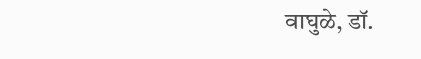वाघुळे, डॉ.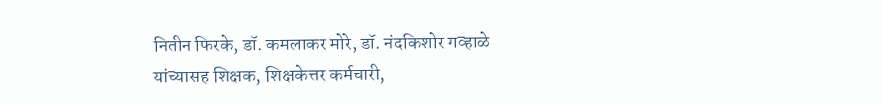नितीन फिरके, डॉ. कमलाकर मोरे, डॉ. नंदकिशोर गव्हाळे यांच्यासह शिक्षक, शिक्षकेत्तर कर्मचारी,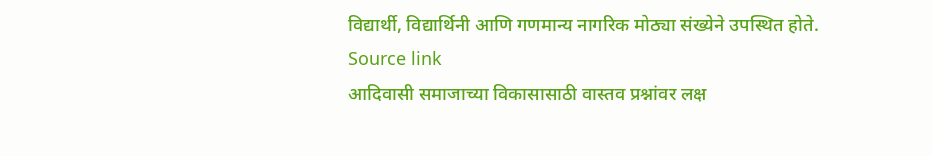विद्यार्थी, विद्यार्थिनी आणि गणमान्य नागरिक मोठ्या संख्येने उपस्थित होते.
Source link
आदिवासी समाजाच्या विकासासाठी वास्तव प्रश्नांवर लक्ष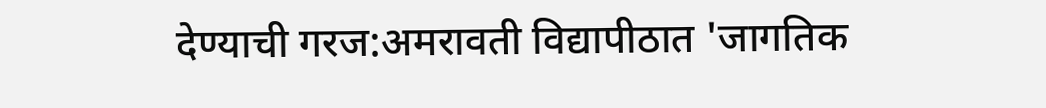देण्याची गरज:अमरावती विद्यापीठात 'जागतिक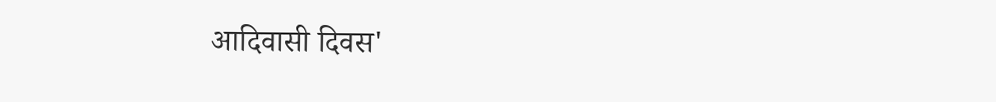आदिवासी दिवस'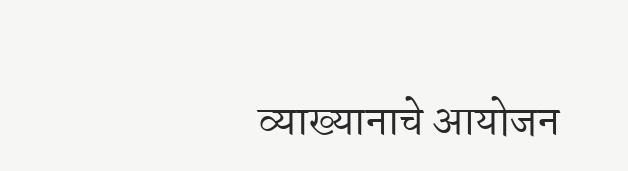व्याख्यानाचे आयोजन